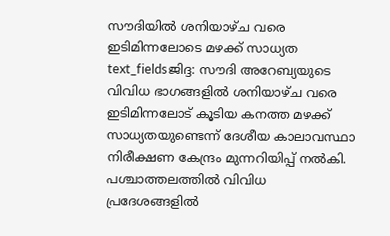സൗദിയിൽ ശനിയാഴ്ച വരെ ഇടിമിന്നലോടെ മഴക്ക് സാധ്യത
text_fieldsജിദ്ദ: സൗദി അറേബ്യയുടെ വിവിധ ഭാഗങ്ങളിൽ ശനിയാഴ്ച വരെ ഇടിമിന്നലോട് കൂടിയ കനത്ത മഴക്ക് സാധ്യതയുണ്ടെന്ന് ദേശീയ കാലാവസ്ഥാ നിരീക്ഷണ കേന്ദ്രം മുന്നറിയിപ്പ് നൽകി. പശ്ചാത്തലത്തിൽ വിവിധ പ്രദേശങ്ങളിൽ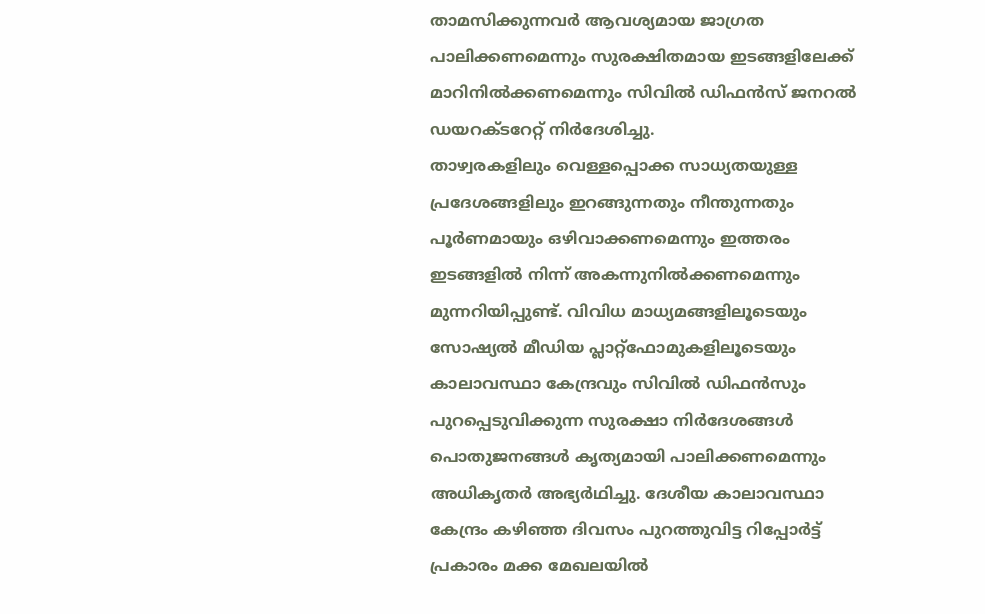താമസിക്കുന്നവർ ആവശ്യമായ ജാഗ്രത പാലിക്കണമെന്നും സുരക്ഷിതമായ ഇടങ്ങളിലേക്ക് മാറിനിൽക്കണമെന്നും സിവിൽ ഡിഫൻസ് ജനറൽ ഡയറക്ടറേറ്റ് നിർദേശിച്ചു.
താഴ്വരകളിലും വെള്ളപ്പൊക്ക സാധ്യതയുള്ള പ്രദേശങ്ങളിലും ഇറങ്ങുന്നതും നീന്തുന്നതും പൂർണമായും ഒഴിവാക്കണമെന്നും ഇത്തരം ഇടങ്ങളിൽ നിന്ന് അകന്നുനിൽക്കണമെന്നും മുന്നറിയിപ്പുണ്ട്. വിവിധ മാധ്യമങ്ങളിലൂടെയും സോഷ്യൽ മീഡിയ പ്ലാറ്റ്ഫോമുകളിലൂടെയും കാലാവസ്ഥാ കേന്ദ്രവും സിവിൽ ഡിഫൻസും പുറപ്പെടുവിക്കുന്ന സുരക്ഷാ നിർദേശങ്ങൾ പൊതുജനങ്ങൾ കൃത്യമായി പാലിക്കണമെന്നും അധികൃതർ അഭ്യർഥിച്ചു. ദേശീയ കാലാവസ്ഥാ കേന്ദ്രം കഴിഞ്ഞ ദിവസം പുറത്തുവിട്ട റിപ്പോർട്ട് പ്രകാരം മക്ക മേഖലയിൽ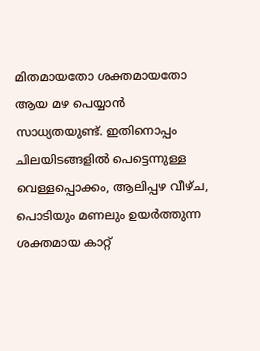മിതമായതോ ശക്തമായതോ ആയ മഴ പെയ്യാൻ സാധ്യതയുണ്ട്. ഇതിനൊപ്പം ചിലയിടങ്ങളിൽ പെട്ടെന്നുള്ള വെള്ളപ്പൊക്കം, ആലിപ്പഴ വീഴ്ച, പൊടിയും മണലും ഉയർത്തുന്ന ശക്തമായ കാറ്റ്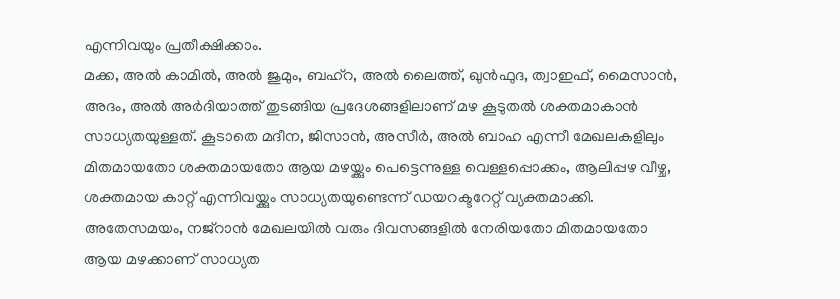എന്നിവയും പ്രതീക്ഷിക്കാം.
മക്ക, അൽ കാമിൽ, അൽ ജുമും, ബഹ്റ, അൽ ലൈത്ത്, ഖുൻഫുദ, ത്വാഇഫ്, മൈസാൻ, അദം, അൽ അർദിയാത്ത് തുടങ്ങിയ പ്രദേശങ്ങളിലാണ് മഴ കൂടുതൽ ശക്തമാകാൻ സാധ്യതയുള്ളത്. കൂടാതെ മദീന, ജിസാൻ, അസീർ, അൽ ബാഹ എന്നീ മേഖലകളിലും മിതമായതോ ശക്തമായതോ ആയ മഴയ്ക്കും പെട്ടെന്നുള്ള വെള്ളപ്പൊക്കം, ആലിപ്പഴ വീഴ്ച, ശക്തമായ കാറ്റ് എന്നിവയ്ക്കും സാധ്യതയുണ്ടെന്ന് ഡയറക്ടറേറ്റ് വ്യക്തമാക്കി. അതേസമയം, നജ്റാൻ മേഖലയിൽ വരും ദിവസങ്ങളിൽ നേരിയതോ മിതമായതോ ആയ മഴക്കാണ് സാധ്യത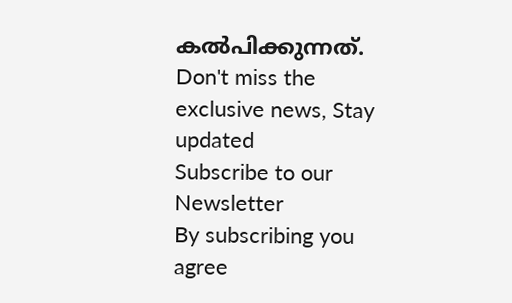കൽപിക്കുന്നത്.
Don't miss the exclusive news, Stay updated
Subscribe to our Newsletter
By subscribing you agree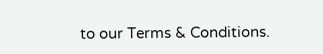to our Terms & Conditions.